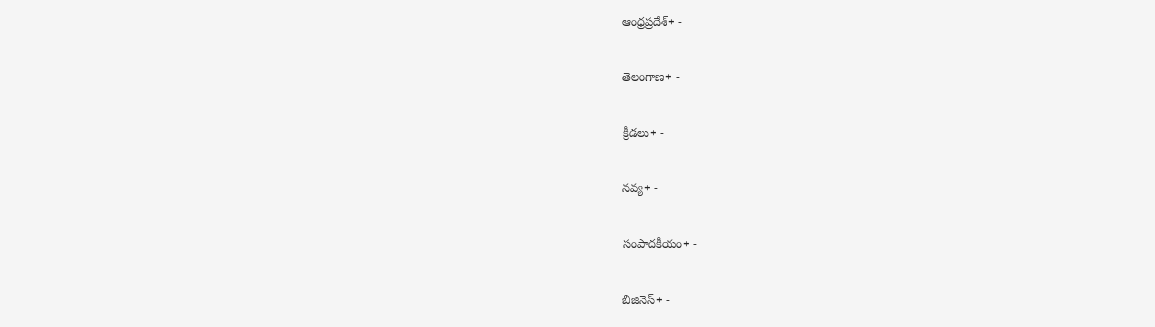ఆంధ్రప్రదేశ్+ -

తెలంగాణ+ -

క్రీడలు+ -

నవ్య+ -

సంపాదకీయం+ -

బిజినెస్+ -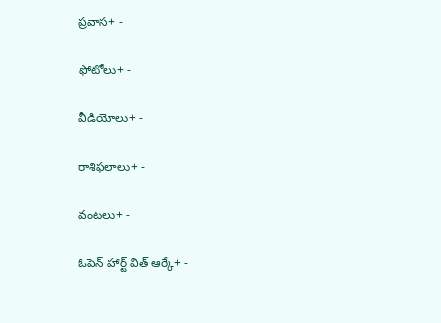ప్రవాస+ -

ఫోటోలు+ -

వీడియోలు+ -

రాశిఫలాలు+ -

వంటలు+ -

ఓపెన్ హార్ట్ విత్ ఆర్కే+ -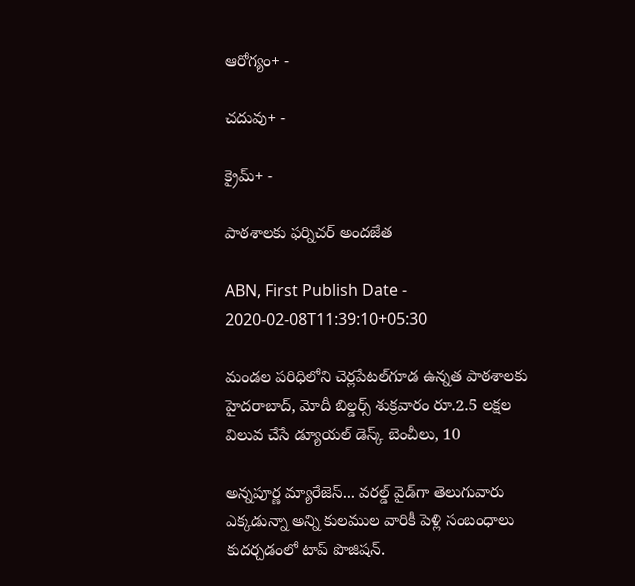ఆరోగ్యం+ -

చదువు+ -

క్రైమ్+ -

పాఠశాలకు ఫర్నిచర్‌ అందజేత

ABN, First Publish Date - 2020-02-08T11:39:10+05:30

మండల పరిధిలోని చెర్లపేటల్‌గూడ ఉన్నత పాఠశాలకు హైదరాబాద్‌, మోదీ బిల్డర్స్‌ శుక్రవారం రూ.2.5 లక్షల విలువ చేసే డ్యూయల్‌ డెస్క్‌ బెంచీలు, 10

అన్నపూర్ణ మ్యారేజెస్... వరల్డ్ వైడ్‌గా తెలుగువారు ఎక్కడున్నా అన్ని కులముల వారికీ పెళ్లి సంబంధాలు కుదర్చడంలో టాప్ పొజిషన్.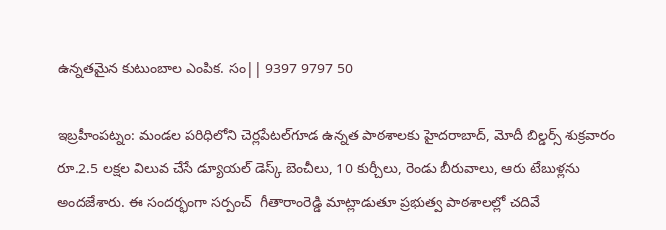ఉన్నతమైన కుటుంబాల ఎంపిక. సం|| 9397 9797 50

ఇబ్రహీంపట్నం: మండల పరిధిలోని చెర్లపేటల్‌గూడ ఉన్నత పాఠశాలకు హైదరాబాద్‌, మోదీ బిల్డర్స్‌ శుక్రవారం రూ.2.5 లక్షల విలువ చేసే డ్యూయల్‌ డెస్క్‌ బెంచీలు, 10 కుర్చీలు, రెండు బీరువాలు, ఆరు టేబుళ్లను అందజేశారు. ఈ సందర్భంగా సర్పంచ్‌  గీతారాంరెడ్డి మాట్లాడుతూ ప్రభుత్వ పాఠశాలల్లో చదివే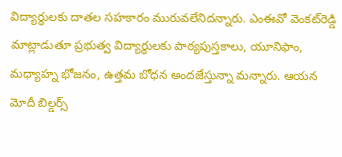విద్యార్థులకు దాతల సహకారం మురువలేనిదన్నారు. ఎంఈవో వెంకట్‌రెడ్డి మాట్లాడుతూ ప్రభుత్వ విద్యార్థులకు పాఠ్యపుస్తకాలు, యూనిఫాం, మధ్యాహ్న భోజనం, ఉత్తమ బోధన అందజేస్తున్నా మన్నారు. ఆయన మోదీ బిల్డర్స్‌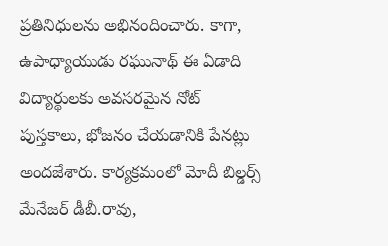ప్రతినిధులను అభినందించారు. కాగా,  ఉపాధ్యాయుడు రఘునాథ్‌ ఈ ఏడాది విద్యార్థులకు అవసరమైన నోట్‌ పుస్తకాలు, భోజనం చేయడానికి పేనట్లు అందజేశారు. కార్యక్రమంలో మోదీ బిల్డర్స్‌ మేనేజర్‌ డీబీ.రావు,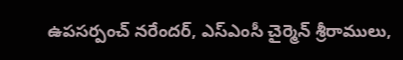ఉపసర్పంచ్‌ నరేందర్‌, ఎస్‌ఎంసీ చైర్మెన్‌ శ్రీరాములు,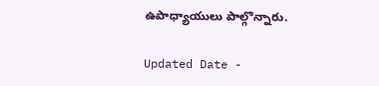ఉపాధ్యాయులు పాల్గొన్నారు.

Updated Date -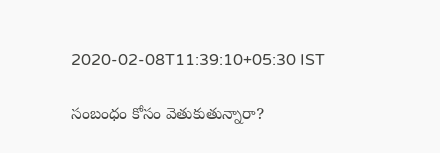2020-02-08T11:39:10+05:30 IST

సంబంధం కోసం వెతుకుతున్నారా?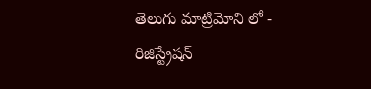తెలుగు మాట్రిమోని లో - రిజిస్ట్రేషన్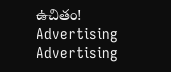ఉచితం!
Advertising
Advertising